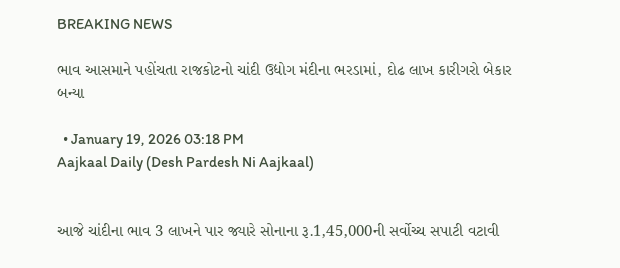BREAKING NEWS

ભાવ આસમાને પહોંચતા રાજકોટનો ચાંદી ઉદ્યોગ મંદીના ભરડામાં, દોઢ લાખ કારીગરો બેકાર બન્યા

  • January 19, 2026 03:18 PM
Aajkaal Daily (Desh Pardesh Ni Aajkaal)


આજે ચાંદીના ભાવ 3 લાખને પાર જ્યારે સોનાના રૂ.1,45,000ની સર્વોચ્ચ સપાટી વટાવી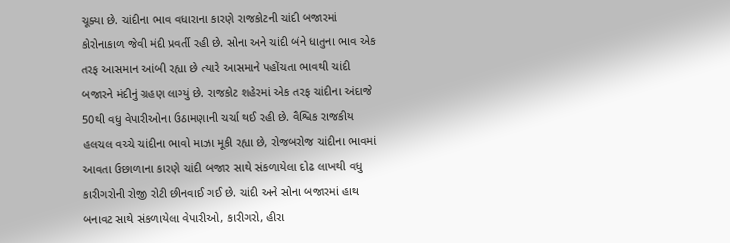ચૂક્યા છે. ચાંદીના ભાવ વધારાના કારણે રાજકોટની ચાંદી બજારમાં કોરોનાકાળ જેવી મંદી પ્રવર્તી રહી છે. સોના અને ચાંદી બંને ધાતુના ભાવ એક તરફ આસમાન આંબી રહ્યા છે ત્યારે આસમાને પહોંચતા ભાવથી ચાંદી બજારને મંદીનું ગ્રહણ લાગ્યું છે. રાજકોટ શહેરમાં એક તરફ ચાંદીના અંદાજે 50થી વધુ વેપારીઓના ઉઠામણાની ચર્ચા થઈ રહી છે. વૈશ્વિક રાજકીય હલચલ વચ્ચે ચાંદીના ભાવો માઝા મૂકી રહ્યા છે, રોજબરોજ ચાંદીના ભાવમાં આવતા ઉછાળાના કારણે ચાંદી બજાર સાથે સંકળાયેલા દોઢ લાખથી વધુ કારીગરોની રોજી રોટી છીનવાઈ ગઈ છે. ચાંદી અને સોના બજારમાં હાથ બનાવટ સાથે સંકળાયેલા વેપારીઓ, કારીગરો, હીરા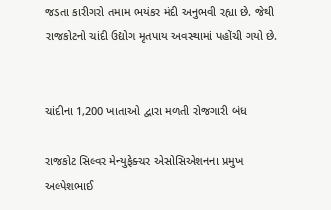જડતા કારીગરો તમામ ભયંકર મંદી અનુભવી રહ્યા છે. જેથી રાજકોટનો ચાંદી ઉદ્યોગ મૃતપાય અવસ્થામાં પહોંચી ગયો છે.


ચાંદીના 1,200 ખાતાઓ દ્વારા મળતી રોજગારી બંધ

રાજકોટ સિલ્વર મેન્યુફેક્ચર એસોસિએશનના પ્રમુખ અલ્પેશભાઈ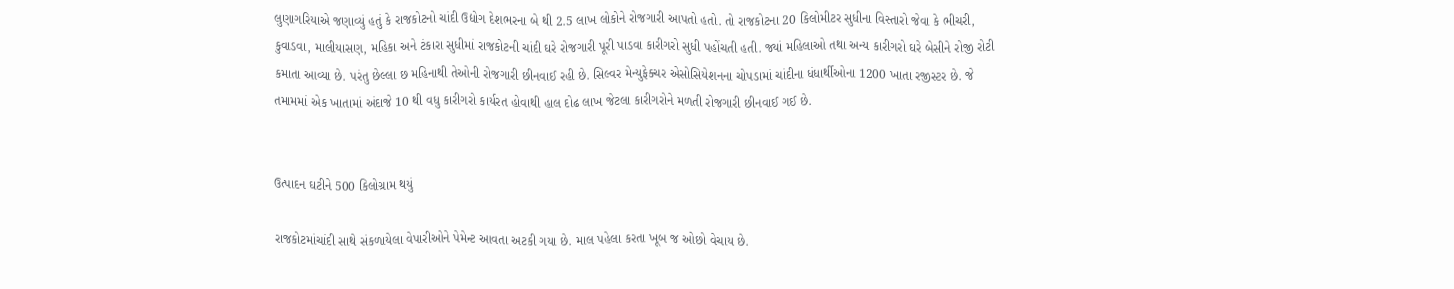લુણાગરિયાએ જણાવ્યું હતું કે રાજકોટનો ચાંદી ઉદ્યોગ દેશભરના બે થી 2.5 લાખ લોકોને રોજગારી આપતો હતો. તો રાજકોટના 20 કિલોમીટર સુધીના વિસ્તારો જેવા કે ભીચરી, કુવાડવા, માલીયાસણ, મહિકા અને ટંકારા સુધીમાં રાજકોટની ચાંદી ઘરે રોજગારી પૂરી પાડવા કારીગરો સુધી પહોંચતી હતી. જ્યાં મહિલાઓ તથા અન્ય કારીગરો ઘરે બેસીને રોજી રોટી કમાતા આવ્યા છે. પરંતુ છેલ્લા છ મહિનાથી તેઓની રોજગારી છીનવાઈ રહી છે. સિલ્વર મેન્યુફેક્ચર એસોસિયેશનના ચોપડામાં ચાંદીના ધંધાર્થીઓના 1200 ખાતા રજીસ્ટર છે. જે તમામમાં એક ખાતામાં અંદાજે 10 થી વધુ કારીગરો કાર્યરત હોવાથી હાલ દોઢ લાખ જેટલા કારીગરોને મળતી રોજગારી છીનવાઈ ગઈ છે.


ઉત્પાદન ઘટીને 500 કિલોગ્રામ થયું

રાજકોટમાંચાંદી સાથે સંકળાયેલા વેપારીઓને પેમેન્ટ આવતા અટકી ગયા છે. માલ પહેલા કરતા ખૂબ જ ઓછો વેચાય છે.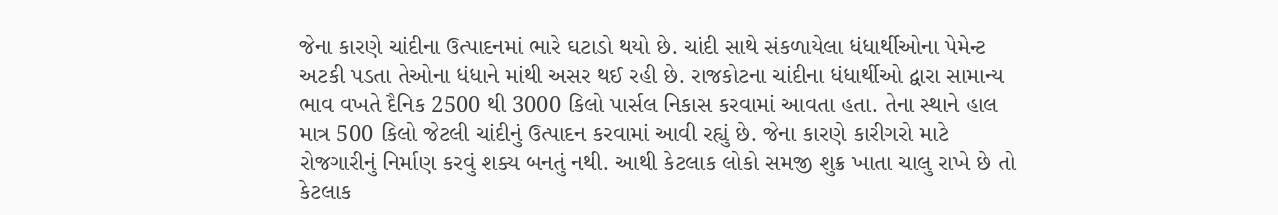જેના કારણે ચાંદીના ઉત્પાદનમાં ભારે ઘટાડો થયો છે. ચાંદી સાથે સંકળાયેલા ધંધાર્થીઓના પેમેન્ટ અટકી પડતા તેઓના ધંધાને માંથી અસર થઈ રહી છે. રાજકોટના ચાંદીના ધંધાર્થીઓ દ્વારા સામાન્ય ભાવ વખતે દૈનિક 2500 થી 3000 કિલો પાર્સલ નિકાસ કરવામાં આવતા હતા. તેના સ્થાને હાલ માત્ર 500 કિલો જેટલી ચાંદીનું ઉત્પાદન કરવામાં આવી રહ્યું છે. જેના કારણે કારીગરો માટે રોજગારીનું નિર્માણ કરવું શક્ય બનતું નથી. આથી કેટલાક લોકો સમજી શુક્ર ખાતા ચાલુ રાખે છે તો કેટલાક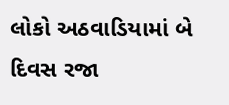લોકો અઠવાડિયામાં બે દિવસ રજા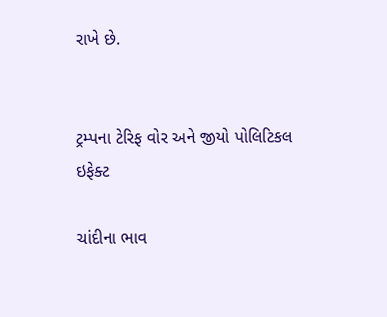રાખે છે.


ટ્રમ્પના ટેરિફ વોર અને જીયો પોલિટિકલ ઇફેક્ટ

ચાંદીના ભાવ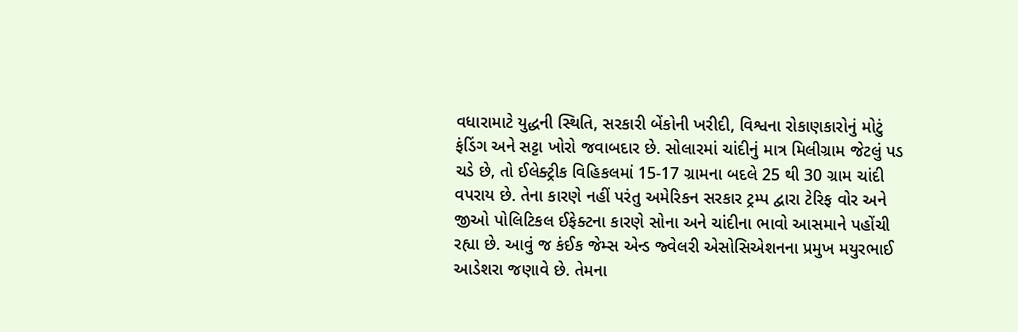વધારામાટે યુદ્ધની સ્થિતિ, સરકારી બેંકોની ખરીદી, વિશ્વના રોકાણકારોનું મોટું ફંડિંગ અને સટ્ટા ખોરો જવાબદાર છે. સોલારમાં ચાંદીનું માત્ર મિલીગ્રામ જેટલું પડ ચડે છે, તો ઈલેક્ટ્રીક વિહિકલમાં 15-17 ગ્રામના બદલે 25 થી 30 ગ્રામ ચાંદી વપરાય છે. તેના કારણે નહીં પરંતુ અમેરિકન સરકાર ટ્રમ્પ દ્વારા ટેરિફ વોર અને જીઓ પોલિટિકલ ઈફેક્ટના કારણે સોના અને ચાંદીના ભાવો આસમાને પહોંચી રહ્યા છે. આવું જ કંઈક જેમ્સ એન્ડ જ્વેલરી એસોસિએશનના પ્રમુખ મયુરભાઈ આડેશરા જણાવે છે. તેમના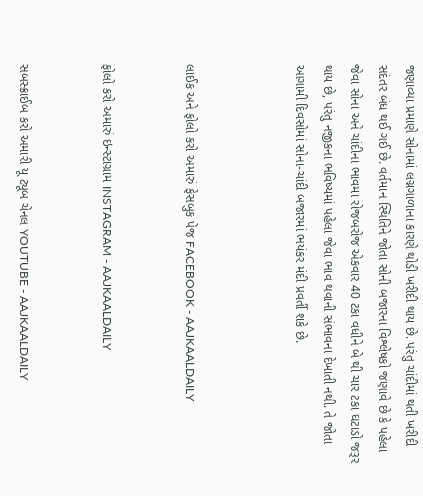જણાવ્યા પ્રમાણે સોનામાં લગ્નગાળાના કારણે થોડી ખરીદી થાય છે. પરંતુ ચાંદીમાં થતી ખરીદી સદંતર બંધ થઈ ગઈ છે. વર્તમાન સ્થિતિને જોતા સોની બજારના વિશ્લેષકો જણાવે છે કે પહેલા જેવા સોના અને ચાંદીના ભાવમા રોજબરોજ એકવાર 40 ટકા વધીને બે થી ચાર ટકા ઘટાડો જરૂર થાય છે, પરંતુ નજીકના ભવિષ્યમાં પહેલા જેવા ભાવ થવાની સંભાવના દેખાતી નથી. તે જોતા આગામી દિવસોમાં સોના-ચાંદી બજારમાં ભયંકર મંદી પ્રવર્તી શકે છે.



લાઈક અને ફોલો કરો અમારું ફેસબુક પેજ FACEBOOK - AAJKAALDAILY


ફોલો કરો અમારું ઇન્સ્ટાગ્રામ INSTAGRAM - AAJKAALDAILY


સબસ્ક્રાઈબ કરો અમારી યૂ ટ્યૂબ ચેનલ YOUTUBE - AAJKAALDAILY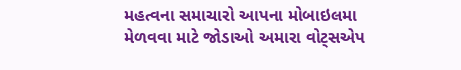મહત્વના સમાચારો આપના મોબાઇલમા મેળવવા માટે જોડાઓ અમારા વોટ્સએપ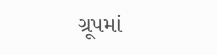ગ્રૂપમાં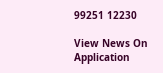99251 12230

View News On Application